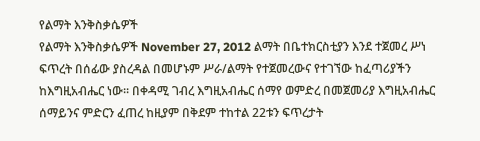የልማት እንቅስቃሴዎች
የልማት እንቅስቃሴዎች November 27, 2012 ልማት በቤተክርስቲያን እንደ ተጀመረ ሥነ ፍጥረት በሰፊው ያስረዳል በመሆኑም ሥራ/ልማት የተጀመረውና የተገኘው ከፈጣሪያችን ከእግዚአብሔር ነው፡፡ በቀዳሚ ገብረ እግዚአብሔር ሰማየ ወምድረ በመጀመሪያ እግዚአብሔር ሰማይንና ምድርን ፈጠረ ከዚያም በቅደም ተከተል 22ቱን ፍጥረታት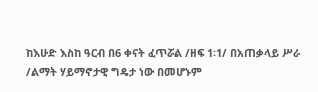ከእሁድ እስከ ዓርብ በ6 ቀናት ፈጥሯል /ዘፍ 1፡1/ በአጠቃላይ ሥራ /ልማት ሃይማኖታዊ ግዴታ ነው በመሆኑም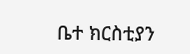ቤተ ክርስቲያን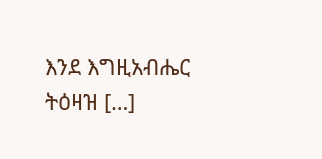እንደ እግዚአብሔር ትዕዛዝ […]